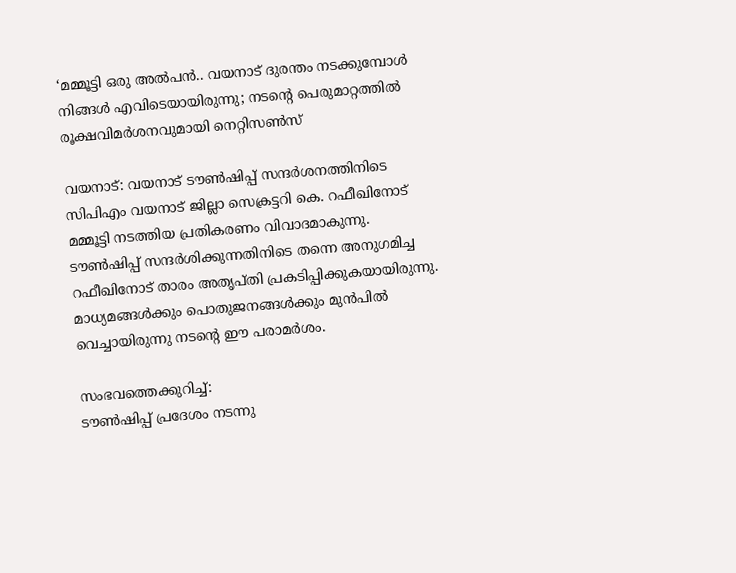‘മമ്മൂട്ടി ഒരു അൽപൻ.. വയനാട് ദുരന്തം നടക്കുമ്പോൾ നിങ്ങൾ എവിടെയായിരുന്നു; നടന്റെ പെരുമാറ്റത്തിൽ രൂക്ഷവിമർശനവുമായി നെറ്റിസൺസ്

വയനാട്: വയനാട് ടൗൺഷിപ്പ് സന്ദർശനത്തിനിടെ സിപിഎം വയനാട് ജില്ലാ സെക്രട്ടറി കെ. റഫീഖിനോട് മമ്മൂട്ടി നടത്തിയ പ്രതികരണം വിവാദമാകുന്നു. ടൗൺഷിപ്പ് സന്ദർശിക്കുന്നതിനിടെ തന്നെ അനുഗമിച്ച റഫീഖിനോട് താരം അതൃപ്തി പ്രകടിപ്പിക്കുകയായിരുന്നു. മാധ്യമങ്ങൾക്കും പൊതുജനങ്ങൾക്കും മുൻപിൽ വെച്ചായിരുന്നു നടന്റെ ഈ പരാമർശം.

സംഭവത്തെക്കുറിച്ച്:
ടൗൺഷിപ്പ് പ്രദേശം നടന്നു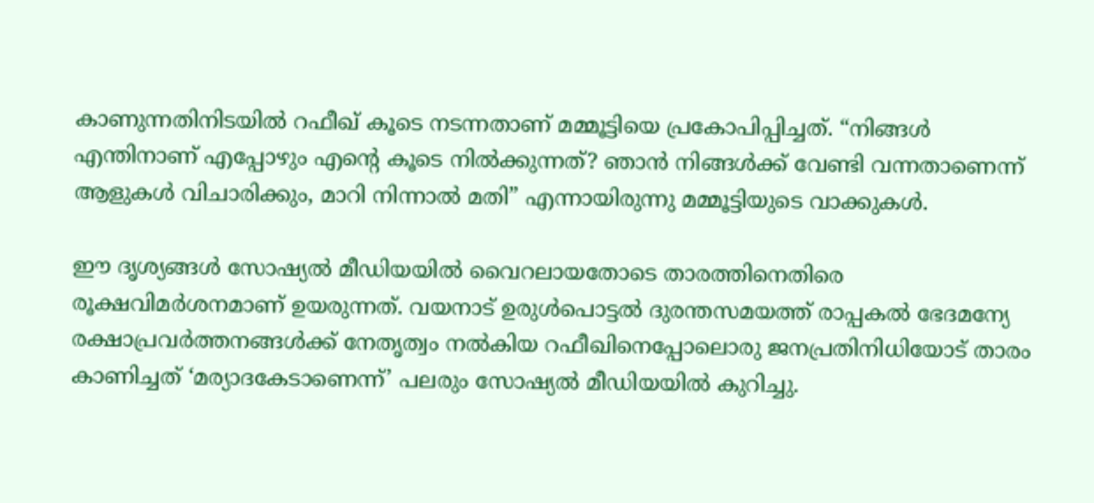കാണുന്നതിനിടയിൽ റഫീഖ് കൂടെ നടന്നതാണ് മമ്മൂട്ടിയെ പ്രകോപിപ്പിച്ചത്. “നിങ്ങൾ എന്തിനാണ് എപ്പോഴും എന്റെ കൂടെ നിൽക്കുന്നത്? ഞാൻ നിങ്ങൾക്ക് വേണ്ടി വന്നതാണെന്ന് ആളുകൾ വിചാരിക്കും, മാറി നിന്നാൽ മതി” എന്നായിരുന്നു മമ്മൂട്ടിയുടെ വാക്കുകൾ.

ഈ ദൃശ്യങ്ങൾ സോഷ്യൽ മീഡിയയിൽ വൈറലായതോടെ താരത്തിനെതിരെ രൂക്ഷവിമർശനമാണ് ഉയരുന്നത്. വയനാട് ഉരുൾപൊട്ടൽ ദുരന്തസമയത്ത് രാപ്പകൽ ഭേദമന്യേ രക്ഷാപ്രവർത്തനങ്ങൾക്ക് നേതൃത്വം നൽകിയ റഫീഖിനെപ്പോലൊരു ജനപ്രതിനിധിയോട് താരം കാണിച്ചത് ‘മര്യാദകേടാണെന്ന്’ പലരും സോഷ്യൽ മീഡിയയിൽ കുറിച്ചു.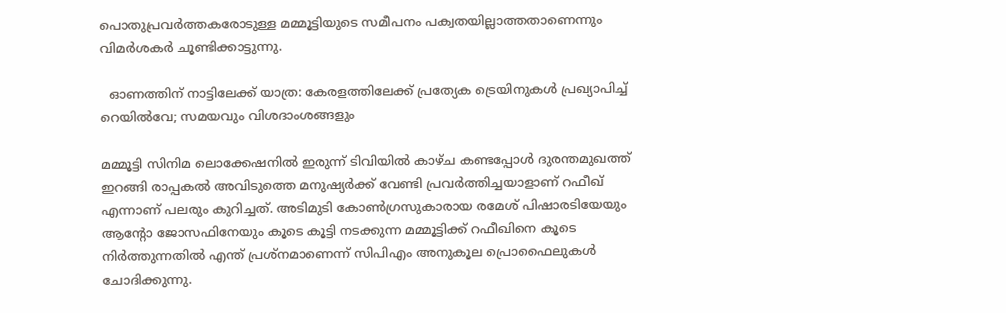പൊതുപ്രവർത്തകരോടുള്ള മമ്മൂട്ടിയുടെ സമീപനം പക്വതയില്ലാത്തതാണെന്നും വിമർശകർ ചൂണ്ടിക്കാട്ടുന്നു.

  ഓണത്തിന് നാട്ടിലേക്ക് യാത്ര: കേരളത്തിലേക്ക് പ്രത്യേക ട്രെയിനുകൾ പ്രഖ്യാപിച്ച് റെയിൽവേ; സമയവും വിശദാംശങ്ങളും

മമ്മൂട്ടി സിനിമ ലൊക്കേഷനിൽ ഇരുന്ന് ടിവിയിൽ കാഴ്ച കണ്ടപ്പോൾ ദുരന്തമുഖത്ത് ഇറങ്ങി രാപ്പകൽ അവിടുത്തെ മനുഷ്യർക്ക് വേണ്ടി പ്രവർത്തിച്ചയാളാണ് റഫീഖ് എന്നാണ് പലരും കുറിച്ചത്. അടിമുടി കോണ്‍ഗ്രസുകാരായ രമേശ് പിഷാരടിയേയും ആൻ്റോ ജോസഫിനേയും കൂടെ കൂട്ടി നടക്കുന്ന മമ്മൂട്ടിക്ക് റഫീഖിനെ കൂടെ നിർത്തുന്നതിൽ എന്ത് പ്രശ്നമാണെന്ന് സിപിഎം അനുകൂല പ്രൊഫൈലുകൾ ചോദിക്കുന്നു.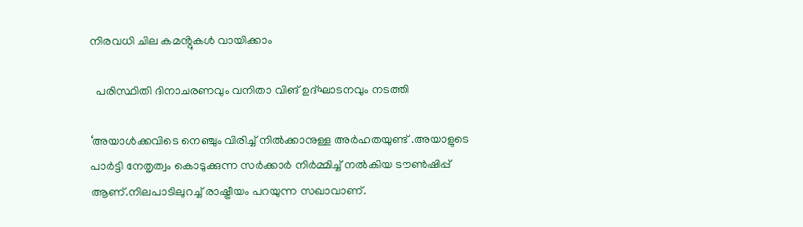നിരവധി ചില കമൻ്റുകൾ വായിക്കാം

  പരിസ്ഥിതി ദിനാചരണവും വനിതാ വിങ് ഉദ്ഘാടനവും നടത്തി

‘അയാൾക്കവിടെ നെഞ്ചും വിരിച്ച് നിൽക്കാനുള്ള അർഹതയുണ്ട് .അയാളുടെ പാർട്ടി നേതൃത്വം കൊടുക്കുന്ന സർക്കാർ നിർമ്മിച്ച് നൽകിയ ടൗൺഷിപ്പ് ആണ്.നിലപാടിലുറച്ച് രാഷ്ട്രീയം പറയുന്ന സഖാവാണ്.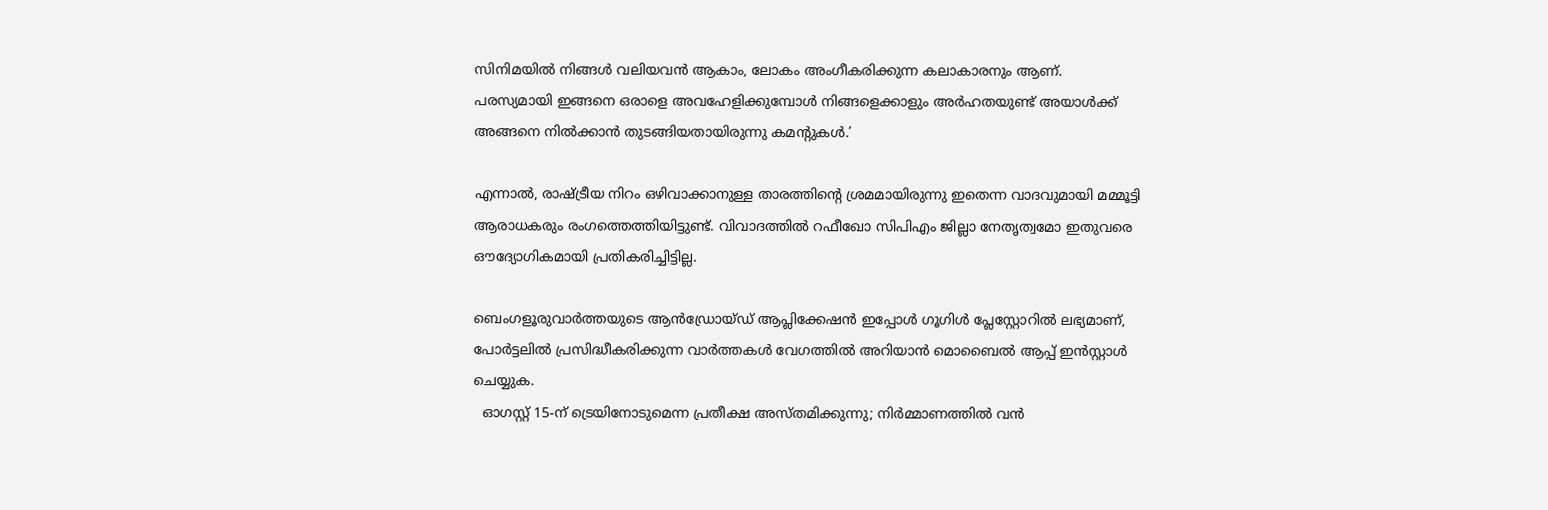സിനിമയിൽ നിങ്ങൾ വലിയവൻ ആകാം, ലോകം അംഗീകരിക്കുന്ന കലാകാരനും ആണ്. പരസ്യമായി ഇങ്ങനെ ഒരാളെ അവഹേളിക്കുമ്പോൾ നിങ്ങളെക്കാളും അർഹതയുണ്ട് അയാൾക്ക് അങ്ങനെ നിൽക്കാൻ തുടങ്ങിയതായിരുന്നു കമന്റുകൾ.’

എന്നാൽ, രാഷ്ട്രീയ നിറം ഒഴിവാക്കാനുള്ള താരത്തിന്റെ ശ്രമമായിരുന്നു ഇതെന്ന വാദവുമായി മമ്മൂട്ടി ആരാധകരും രംഗത്തെത്തിയിട്ടുണ്ട്. വിവാദത്തിൽ റഫീഖോ സിപിഎം ജില്ലാ നേതൃത്വമോ ഇതുവരെ ഔദ്യോഗികമായി പ്രതികരിച്ചിട്ടില്ല.

ബെംഗളൂരുവാർത്തയുടെ ആൻഡ്രോയ്ഡ് ആപ്ലിക്കേഷൻ ഇപ്പോൾ ഗൂഗിൾ പ്ലേസ്റ്റോറിൽ ലഭ്യമാണ്, പോർട്ടലിൽ പ്രസിദ്ധീകരിക്കുന്ന വാർത്തകൾ വേഗത്തിൽ അറിയാൻ മൊബൈൽ ആപ്പ് ഇൻസ്റ്റാൾ ചെയ്യുക.
  ഓഗസ്റ്റ് 15-ന് ട്രെയിനോടുമെന്ന പ്രതീക്ഷ അസ്തമിക്കുന്നു; നിർമ്മാണത്തിൽ വൻ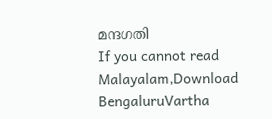മന്ദഗതി
If you cannot read Malayalam,Download BengaluruVartha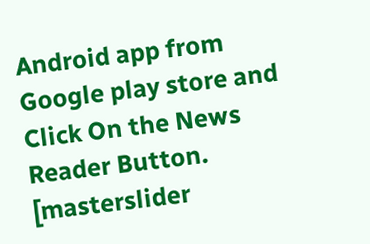Android app from Google play store and Click On the News Reader Button. [masterslider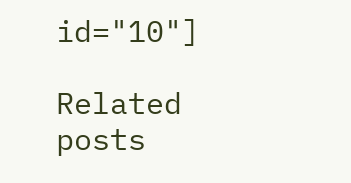id="10"]

Related posts